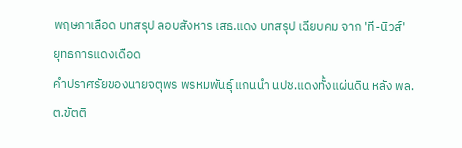พฤษภาเลือด บทสรุป ลอบสังหาร เสธ.แดง บทสรุป เฉียบคม จาก 'ที-นิวส์'
ยุทธการแดงเดือด
คําปราศรัยของนายจตุพร พรหมพันธุ์ แกนนำ นปช.แดงทั้งแผ่นดิน หลัง พล.ต.ขัตติ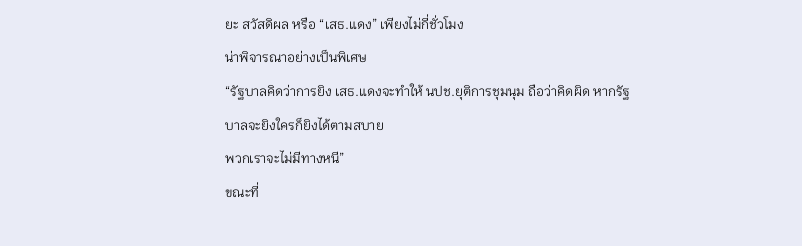ยะ สวัสดิผล หรือ “เสธ.แดง” เพียงไม่กี่ชั่วโมง
น่าพิจารณาอย่างเป็นพิเศษ
“รัฐบาลคิดว่าการยิง เสธ.แดงจะทำให้ นปช.ยุติการชุมนุม ถือว่าคิดผิด หากรัฐบาลจะยิงใครก็ยิงได้ตามสบาย
พวกเราจะไม่มีทางหนี”
ขณะที่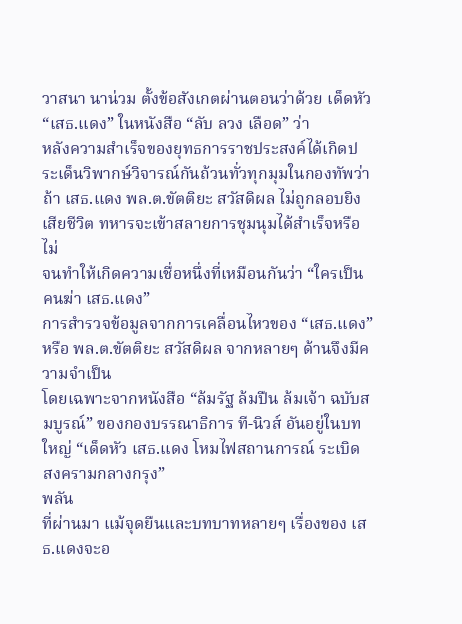วาสนา นาน่วม ตั้งข้อสังเกตผ่านตอนว่าด้วย เด็ดหัว“เสธ.แดง” ในหนังสือ “ลับ ลวง เลือด” ว่า
หลังความสำเร็จของยุทธการราชประสงค์ได้เกิดประเด็นวิพากษ์วิจารณ์กันถ้วนทั่วทุกมุมในกองทัพว่า ถ้า เสธ.แดง พล.ต.ขัตติยะ สวัสดิผล ไม่ถูกลอบยิงเสียชีวิต ทหารจะเข้าสลายการชุมนุมได้สำเร็จหรือไม่
จนทำให้เกิดความเชื่อหนึ่งที่เหมือนกันว่า “ใครเป็นคนฆ่า เสธ.แดง”
การสำรวจข้อมูลจากการเคลื่อนไหวของ “เสธ.แดง” หรือ พล.ต.ขัตติยะ สวัสดิผล จากหลายๆ ด้านจึงมีความจำเป็น
โดยเฉพาะจากหนังสือ “ล้มรัฐ ล้มปืน ล้มเจ้า ฉบับสมบูรณ์” ของกองบรรณาธิการ ที-นิวส์ อันอยู่ในบทใหญ่ “เด็ดหัว เสธ.แดง โหมไฟสถานการณ์ ระเบิด สงครามกลางกรุง”
พลัน
ที่ผ่านมา แม้จุดยืนและบทบาทหลายๆ เรื่องของ เสธ.แดงจะอ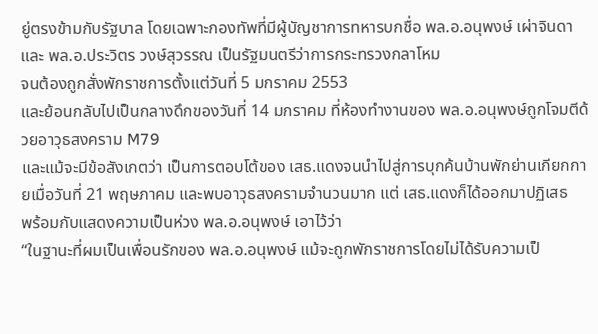ยู่ตรงข้ามกับรัฐบาล โดยเฉพาะกองทัพที่มีผู้บัญชาการทหารบกชื่อ พล.อ.อนุพงษ์ เผ่าจินดา และ พล.อ.ประวิตร วงษ์สุวรรณ เป็นรัฐมนตรีว่าการกระทรวงกลาโหม
จนต้องถูกสั่งพักราชการตั้งแต่วันที่ 5 มกราคม 2553
และย้อนกลับไปเป็นกลางดึกของวันที่ 14 มกราคม ที่ห้องทำงานของ พล.อ.อนุพงษ์ถูกโจมตีด้วยอาวุธสงคราม M79
และแม้จะมีข้อสังเกตว่า เป็นการตอบโต้ของ เสธ.แดงจนนำไปสู่การบุกค้นบ้านพักย่านเกียกกายเมื่อวันที่ 21 พฤษภาคม และพบอาวุธสงครามจำนวนมาก แต่ เสธ.แดงก็ได้ออกมาปฏิเสธ
พร้อมกับแสดงความเป็นห่วง พล.อ.อนุพงษ์ เอาไว้ว่า
“ในฐานะที่ผมเป็นเพื่อนรักของ พล.อ.อนุพงษ์ แม้จะถูกพักราชการโดยไม่ได้รับความเป็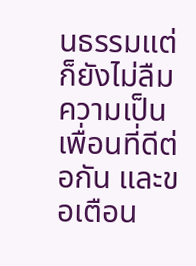นธรรมแต่ก็ยังไม่ลืมความเป็นเพื่อนที่ดีต่อกัน และขอเตือน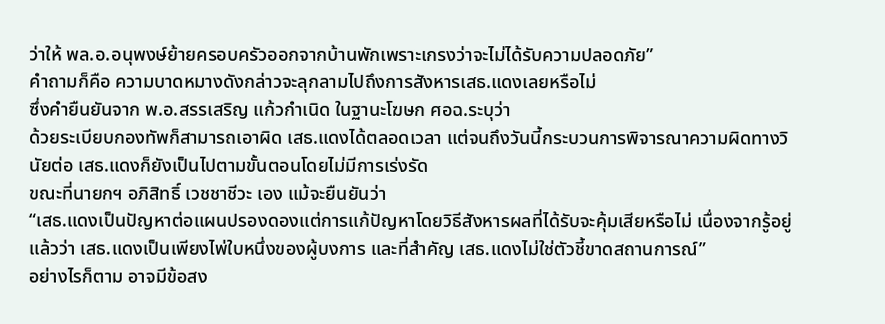ว่าให้ พล.อ.อนุพงษ์ย้ายครอบครัวออกจากบ้านพักเพราะเกรงว่าจะไม่ได้รับความปลอดภัย”
คำถามก็คือ ความบาดหมางดังกล่าวจะลุกลามไปถึงการสังหารเสธ.แดงเลยหรือไม่
ซึ่งคำยืนยันจาก พ.อ.สรรเสริญ แก้วกำเนิด ในฐานะโฆษก ศอฉ.ระบุว่า
ด้วยระเบียบกองทัพก็สามารถเอาผิด เสธ.แดงได้ตลอดเวลา แต่จนถึงวันนี้กระบวนการพิจารณาความผิดทางวินัยต่อ เสธ.แดงก็ยังเป็นไปตามขั้นตอนโดยไม่มีการเร่งรัด
ขณะที่นายกฯ อภิสิทธิ์ เวชชาชีวะ เอง แม้จะยืนยันว่า
“เสธ.แดงเป็นปัญหาต่อแผนปรองดองแต่การแก้ปัญหาโดยวิธีสังหารผลที่ได้รับจะคุ้มเสียหรือไม่ เนื่องจากรู้อยู่แล้วว่า เสธ.แดงเป็นเพียงไพ่ใบหนึ่งของผู้บงการ และที่สำคัญ เสธ.แดงไม่ใช่ตัวชี้ขาดสถานการณ์”
อย่างไรก็ตาม อาจมีข้อสง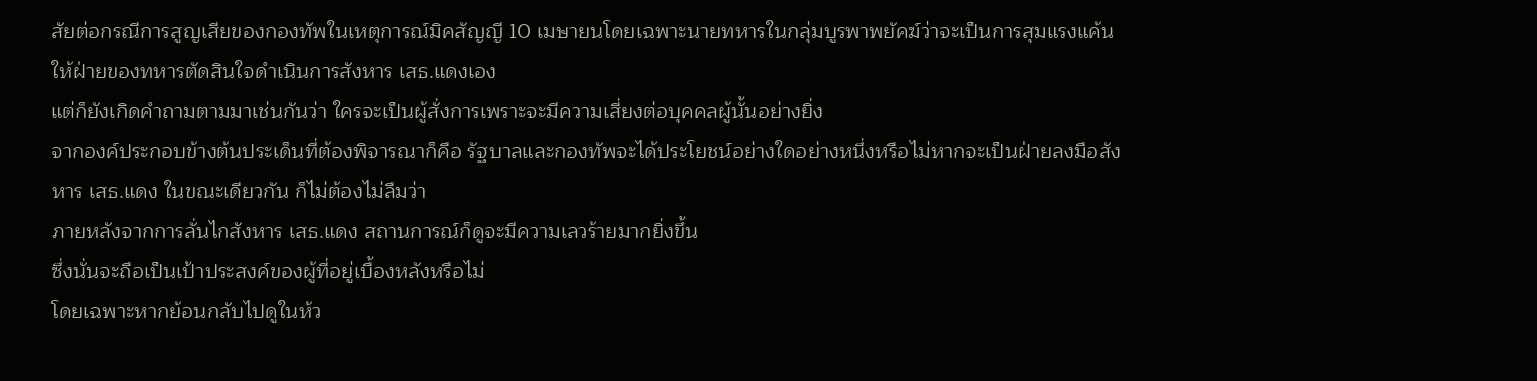สัยต่อกรณีการสูญเสียของกองทัพในเหตุการณ์มิคสัญญี 10 เมษายนโดยเฉพาะนายทหารในกลุ่มบูรพาพยัคฆ์ว่าจะเป็นการสุมแรงแค้นให้ฝ่ายของทหารตัดสินใจดำเนินการสังหาร เสธ.แดงเอง
แต่ก็ยังเกิดคำถามตามมาเช่นกันว่า ใครจะเป็นผู้สั่งการเพราะจะมีความเสี่ยงต่อบุคคลผู้นั้นอย่างยิ่ง
จากองค์ประกอบข้างต้นประเด็นที่ต้องพิจารณาก็คือ รัฐบาลและกองทัพจะได้ประโยชน์อย่างใดอย่างหนึ่งหรือไม่หากจะเป็นฝ่ายลงมือสังหาร เสธ.แดง ในขณะเดียวกัน ก็ไม่ต้องไม่ลืมว่า
ภายหลังจากการลั่นไกสังหาร เสธ.แดง สถานการณ์ก็ดูจะมีความเลวร้ายมากยิ่งขึ้น
ซึ่งนั่นจะถือเป็นเป้าประสงค์ของผู้ที่อยู่เบื้องหลังหรือไม่
โดยเฉพาะหากย้อนกลับไปดูในห้ว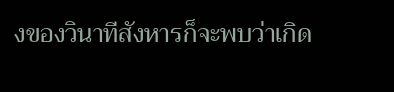งของวินาทีสังหารก็จะพบว่าเกิด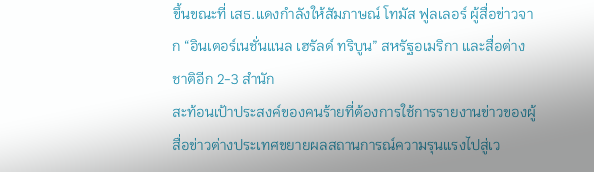ขึ้นขณะที่ เสธ.แดงกำลังให้สัมภาษณ์ โทมัส ฟูลเลอร์ ผู้สื่อข่าวจาก “อินเตอร์เนชั่นแนล เฮรัลด์ ทริบูน” สหรัฐอเมริกา และสื่อต่างชาติอีก 2-3 สำนัก
สะท้อนเป้าประสงค์ของคนร้ายที่ต้องการใช้การรายงานข่าวของผู้สื่อข่าวต่างประเทศขยายผลสถานการณ์ความรุนแรงไปสู่เว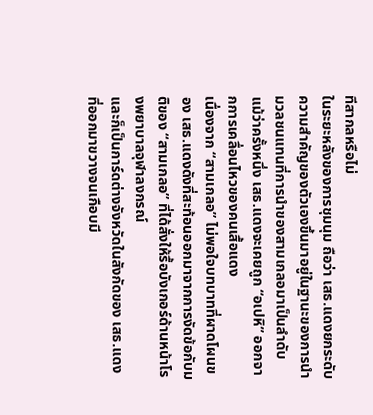ทีสากลหรือไม่
ในระยะหลังของการชุมนุม ถือว่า เสธ.แดงยกระดับความสำคัญของตัวเองขึ้นมาอยู่ในฐานะของการนำมวลชนแทนที่การนำของสามเกลอมาเป็นลำดับ แม้ว่าครั้งหนึ่ง เสธ.แดงจะเคยถูก “อเปหิ” ออกจากการเคลื่อนไหวของคนเสื้อแดง
เนื่องจาก “สามเกลอ” ไม่พอใจบทบาทที่ผาดโผนของ เสธ.แดงดังที่สะท้อนออกมาจากการงัดข้อกับมติของ “สามเกลอ” ที่ได้สั่งให้รื้อบังเกอร์ด้านหน้าโรงพยาบาลจุฬาลงกรณ์
และก็เป็นการ์ดต่างจังหวัดในสังกัดของ เสธ.แดงที่ออกมาขวางจนเกือบมี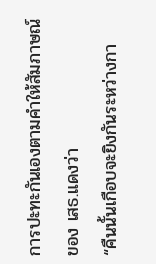การปะทะกันเองตามคำให้สัมภาษณ์ของ เสธ.แดงว่า
“คืนนั้นเกือบจะยิงกันระหว่างกา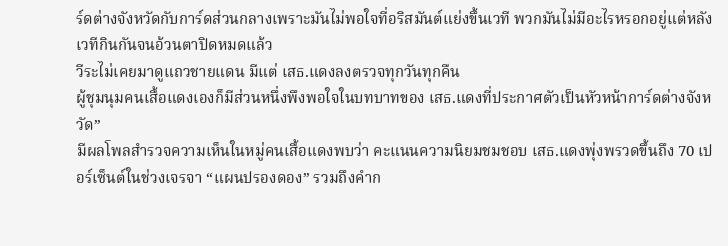ร์ดต่างจังหวัดกับการ์ดส่วนกลางเพราะมันไม่พอใจที่อริสมันต์แย่งขึ้นเวที พวกมันไม่มีอะไรหรอกอยู่แต่หลังเวทีกินกันจนอ้วนตาปิดหมดแล้ว
วีระไม่เคยมาดูแถวชายแดน มีแต่ เสธ.แดงลงตรวจทุกวันทุกคืน
ผู้ชุมนุมคนเสื้อแดงเองก็มีส่วนหนึ่งพึงพอใจในบทบาทของ เสธ.แดงที่ประกาศตัวเป็นหัวหน้าการ์ดต่างจังหวัด”
มีผลโพลสำรวจความเห็นในหมู่คนเสื้อแดงพบว่า คะแนนความนิยมชมชอบ เสธ.แดงพุ่งพรวดขึ้นถึง 70 เปอร์เซ็นต์ในช่วงเจรจา “แผนปรองดอง” รวมถึงคำก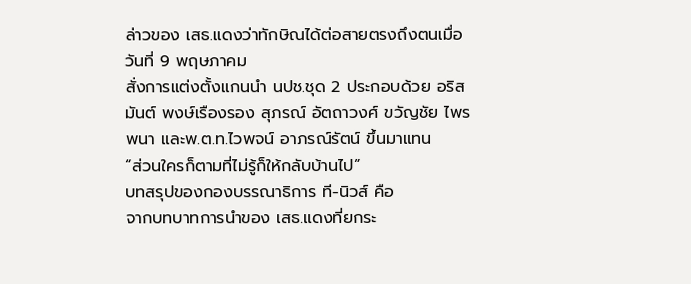ล่าวของ เสธ.แดงว่าทักษิณได้ต่อสายตรงถึงตนเมื่อวันที่ 9 พฤษภาคม
สั่งการแต่งตั้งแกนนำ นปช.ชุด 2 ประกอบด้วย อริสมันต์ พงษ์เรืองรอง สุภรณ์ อัตถาวงศ์ ขวัญชัย ไพรพนา และพ.ต.ท.ไวพจน์ อาภรณ์รัตน์ ขึ้นมาแทน
“ส่วนใครก็ตามที่ไม่รู้ก็ให้กลับบ้านไป”
บทสรุปของกองบรรณาธิการ ที-นิวส์ คือ
จากบทบาทการนำของ เสธ.แดงที่ยกระ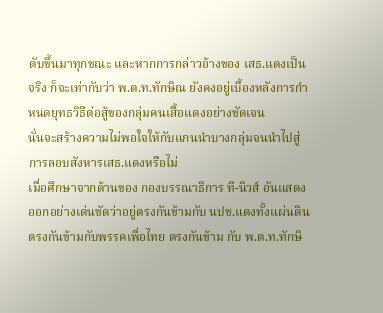ดับขึ้นมาทุกขณะ และหากการกล่าวอ้างของ เสธ.แดงเป็นจริง ก็จะเท่ากับว่า พ.ต.ท.ทักษิณ ยังคงอยู่เบื้องหลังการกำหนดยุทธวิธีต่อสู้ของกลุ่มคนเสื้อแดงอย่างชัดเจน
นั่นจะสร้างความไม่พอใจให้กับแกนนำบางกลุ่มจนนำไปสู่การลอบสังหารเสธ.แดงหรือไม่
เมื่อศึกษาจากด้านของ กองบรรณาธิการ ที-นิวส์ อันแสดงออกอย่างเด่นชัดว่าอยู่ตรงกันข้ามกับ นปช.แดงทั้งแผ่นดิน ตรงกันข้ามกับพรรคเพื่อไทย ตรงกันข้าม กับ พ.ต.ท.ทักษิ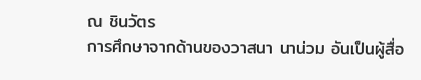ณ ชินวัตร
การศึกษาจากด้านของวาสนา นาน่วม อันเป็นผู้สื่อ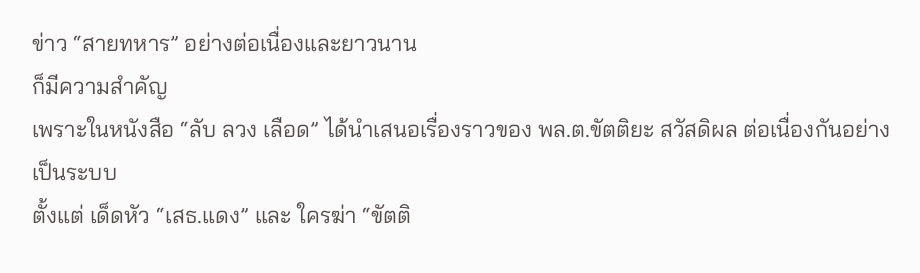ข่าว “สายทหาร” อย่างต่อเนื่องและยาวนาน
ก็มีความสำคัญ
เพราะในหนังสือ “ลับ ลวง เลือด” ได้นำเสนอเรื่องราวของ พล.ต.ขัตติยะ สวัสดิผล ต่อเนื่องกันอย่างเป็นระบบ
ตั้งแต่ เด็ดหัว “เสธ.แดง” และ ใครฆ่า “ขัตติ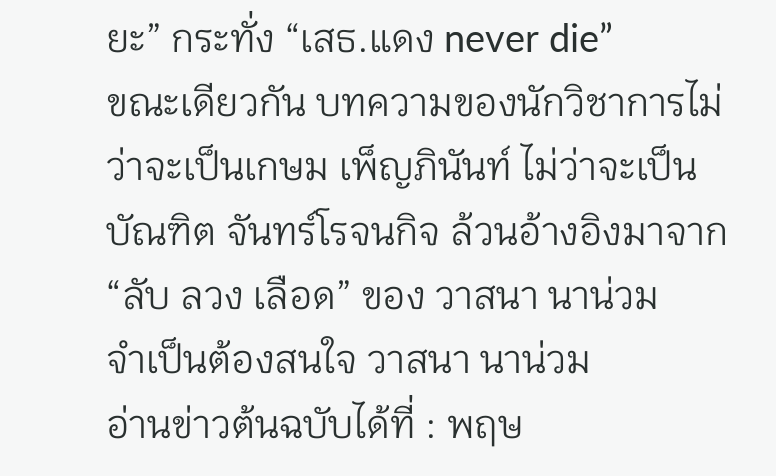ยะ” กระทั่ง “เสธ.แดง never die”
ขณะเดียวกัน บทความของนักวิชาการไม่ว่าจะเป็นเกษม เพ็ญภินันท์ ไม่ว่าจะเป็นบัณฑิต จันทร์โรจนกิจ ล้วนอ้างอิงมาจาก “ลับ ลวง เลือด” ของ วาสนา นาน่วม
จำเป็นต้องสนใจ วาสนา นาน่วม
อ่านข่าวต้นฉบับได้ที่ : พฤษ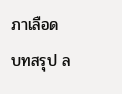ภาเลือด บทสรุป ล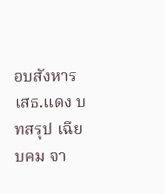อบสังหาร เสธ.แดง บทสรุป เฉียบคม จา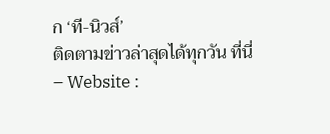ก ‘ที-นิวส์’
ติดตามข่าวล่าสุดได้ทุกวัน ที่นี่
– Website :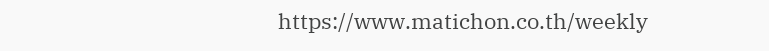https://www.matichon.co.th/weekly